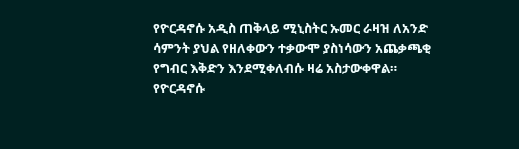የዮርዳኖሱ አዲስ ጠቅላይ ሚኒስትር ኡመር ራዛዝ ለአንድ ሳምንት ያህል የዘለቀውን ተቃውሞ ያስነሳውን አጨቃጫቂ የግብር እቅድን እንደሚቀለብሱ ዛሬ አስታውቀዋል።
የዮርዳኖሱ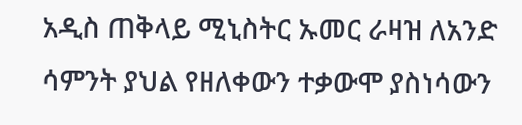አዲስ ጠቅላይ ሚኒስትር ኡመር ራዛዝ ለአንድ ሳምንት ያህል የዘለቀውን ተቃውሞ ያስነሳውን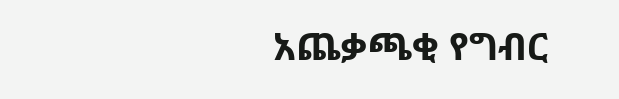አጨቃጫቂ የግብር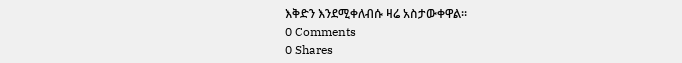እቅድን እንደሚቀለብሱ ዛሬ አስታውቀዋል።
0 Comments
0 Shares